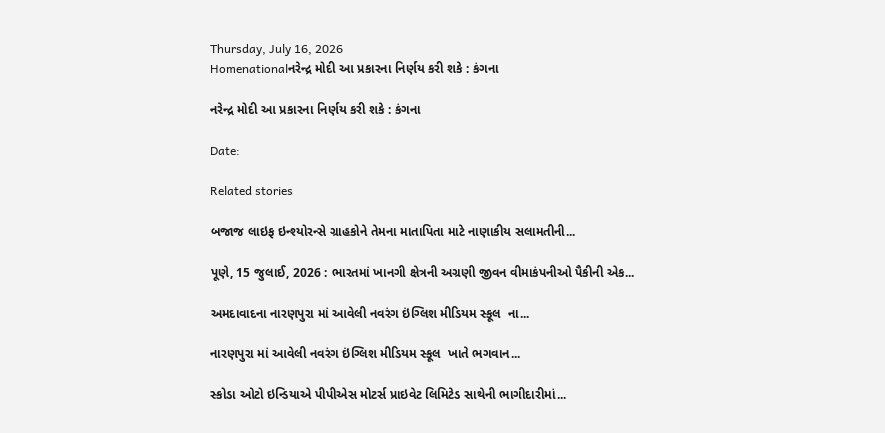Thursday, July 16, 2026
Homenationalનરેન્દ્ર મોદી આ પ્રકારના નિર્ણય કરી શકે : કંગના

નરેન્દ્ર મોદી આ પ્રકારના નિર્ણય કરી શકે : કંગના

Date:

Related stories

બજાજ લાઇફ ઇન્શ્યોરન્સે ગ્રાહકોને તેમના માતાપિતા માટે નાણાકીય સલામતીની...

પૂણે, 15 જુલાઈ, 2026 : ભારતમાં ખાનગી ક્ષેત્રની અગ્રણી જીવન વીમાકંપનીઓ પૈકીની એક...

અમદાવાદના નારણપુરા માં આવેલી નવરંગ ઇંગ્લિશ મીડિયમ સ્કૂલ  ના...

નારણપુરા માં આવેલી નવરંગ ઇંગ્લિશ મીડિયમ સ્કૂલ  ખાતે ભગવાન...

સ્કોડા ઓટો ઇન્ડિયાએ પીપીએસ મોટર્સ પ્રાઇવેટ લિમિટેડ સાથેની ભાગીદારીમાં...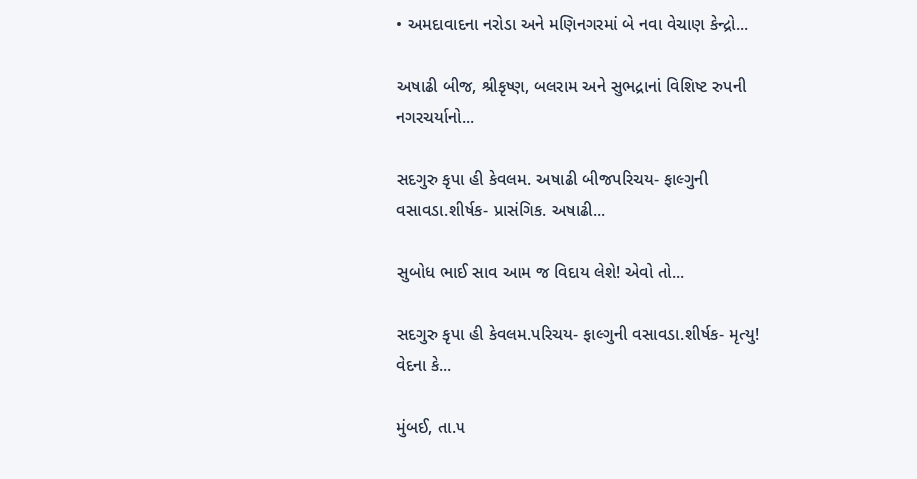• અમદાવાદના નરોડા અને મણિનગરમાં બે નવા વેચાણ કેન્દ્રો...

અષાઢી બીજ, શ્રીકૃષ્ણ, બલરામ અને સુભદ્રાનાં વિશિષ્ટ રુપની નગરચર્યાનો...

સદગુરુ કૃપા હી કેવલમ. અષાઢી બીજપરિચય- ફાલ્ગુની વસાવડા.શીર્ષક- પ્રાસંગિક. અષાઢી...

સુબોધ ભાઈ સાવ આમ જ વિદાય લેશે! એવો તો...

સદગુરુ કૃપા હી કેવલમ.પરિચય- ફાલ્ગુની વસાવડા.શીર્ષક- મૃત્યુ! વેદના કે...

મુંબઈ, તા.૫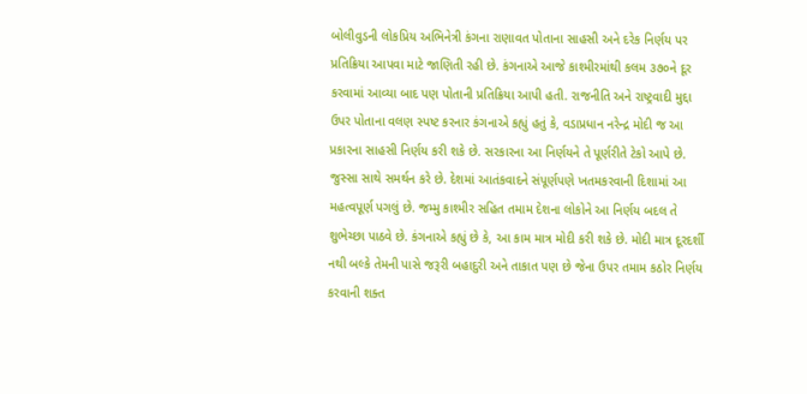બોલીવુડની લોકપ્રિય અભિનેત્રી કંગના રાણાવત પોતાના સાહસી અને દરેક નિર્ણય પર પ્રતિક્રિયા આપવા માટે જાણિતી રહી છે. કંગનાએ આજે કાશ્મીરમાંથી કલમ ૩૭૦ને દૂર કરવામાં આવ્યા બાદ પણ પોતાની પ્રતિક્રિયા આપી હતી. રાજનીતિ અને રાષ્ટ્રવાદી મુદ્દા ઉપર પોતાના વલણ સ્પષ્ટ કરનાર કંગનાએ કહ્યું હતું કે, વડાપ્રધાન નરેન્દ્ર મોદી જ આ પ્રકારના સાહસી નિર્ણય કરી શકે છે. સરકારના આ નિર્ણયને તે પૂર્ણરીતે ટેકો આપે છે. જુસ્સા સાથે સમર્થન કરે છે. દેશમાં આતંકવાદને સંપૂર્ણપણે ખતમકરવાની દિશામાં આ મહત્વપૂર્ણ પગલું છે. જમ્મુ કાશ્મીર સહિત તમામ દેશના લોકોને આ નિર્ણય બદલ તે શુભેચ્છા પાઠવે છે. કંગનાએ કહ્યું છે કે, આ કામ માત્ર મોદી કરી શકે છે. મોદી માત્ર દૂરદર્શી નથી બલ્કે તેમની પાસે જરૂરી બહાદુરી અને તાકાત પણ છે જેના ઉપર તમામ કઠોર નિર્ણય કરવાની શક્ત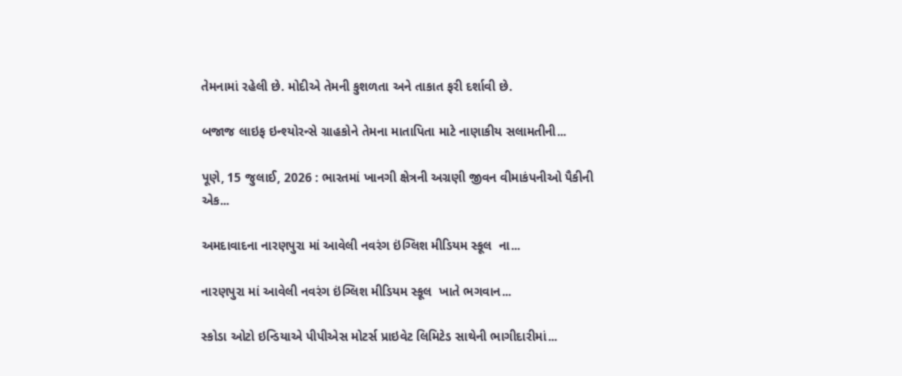તેમનામાં રહેલી છે. મોદીએ તેમની કુશળતા અને તાકાત ફરી દર્શાવી છે.

બજાજ લાઇફ ઇન્શ્યોરન્સે ગ્રાહકોને તેમના માતાપિતા માટે નાણાકીય સલામતીની...

પૂણે, 15 જુલાઈ, 2026 : ભારતમાં ખાનગી ક્ષેત્રની અગ્રણી જીવન વીમાકંપનીઓ પૈકીની એક...

અમદાવાદના નારણપુરા માં આવેલી નવરંગ ઇંગ્લિશ મીડિયમ સ્કૂલ  ના...

નારણપુરા માં આવેલી નવરંગ ઇંગ્લિશ મીડિયમ સ્કૂલ  ખાતે ભગવાન...

સ્કોડા ઓટો ઇન્ડિયાએ પીપીએસ મોટર્સ પ્રાઇવેટ લિમિટેડ સાથેની ભાગીદારીમાં...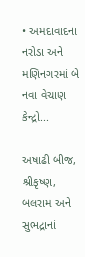• અમદાવાદના નરોડા અને મણિનગરમાં બે નવા વેચાણ કેન્દ્રો...

અષાઢી બીજ, શ્રીકૃષ્ણ, બલરામ અને સુભદ્રાનાં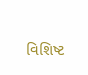વિશિષ્ટ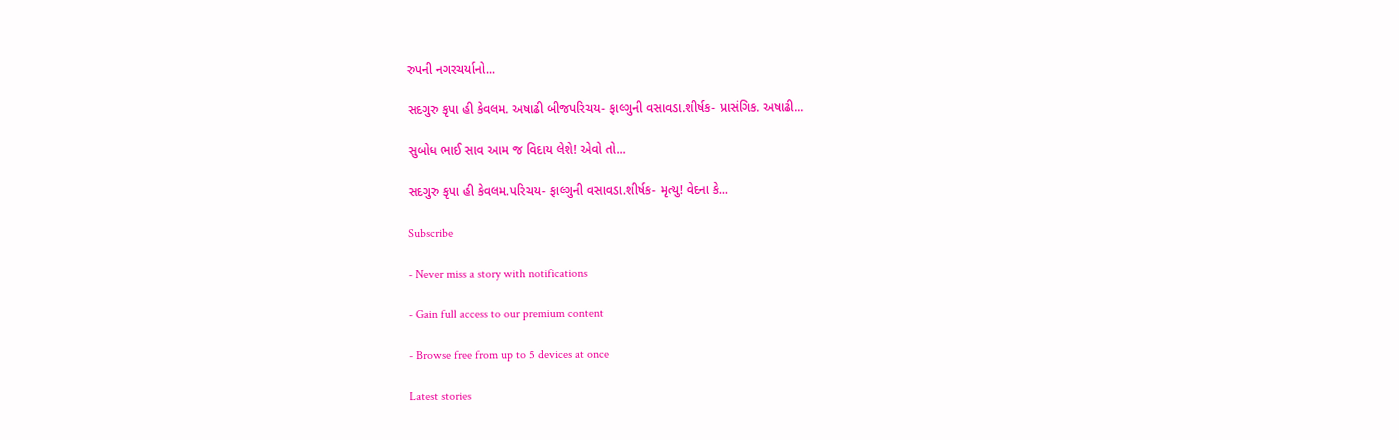રુપની નગરચર્યાનો...

સદગુરુ કૃપા હી કેવલમ. અષાઢી બીજપરિચય- ફાલ્ગુની વસાવડા.શીર્ષક- પ્રાસંગિક. અષાઢી...

સુબોધ ભાઈ સાવ આમ જ વિદાય લેશે! એવો તો...

સદગુરુ કૃપા હી કેવલમ.પરિચય- ફાલ્ગુની વસાવડા.શીર્ષક- મૃત્યુ! વેદના કે...

Subscribe

- Never miss a story with notifications

- Gain full access to our premium content

- Browse free from up to 5 devices at once

Latest stories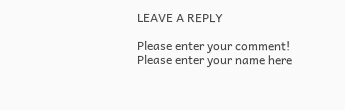LEAVE A REPLY

Please enter your comment!
Please enter your name here